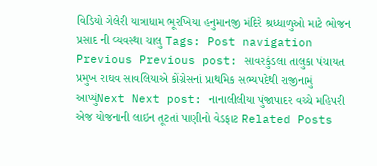વિડિયો ગેલેરી યાત્રાધામ ભૂરખિયા હનુમાનજી મંદિરે શ્રધ્ધાળુઓ માટે ભોજન પ્રસાદ ની વ્યવસ્થા ચાલુ Tags: Post navigation Previous Previous post: સાવરકુંડલા તાલુકા પંચાયત પ્રમુખ રાઘવ સાવલિયાએ કોંગ્રેસનાં પ્રાથમિક સભ્યપદેથી રાજીનામું આપ્યુંNext Next post: નાનાલીલીયા પુંજાપાદર વચ્ચે મહિપરી એજ યોજનાની લાઇન તૂટતાં પાણીનો વેડફાટ Related Posts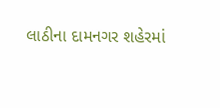લાઠીના દામનગર શહેરમાં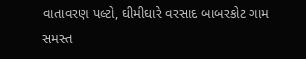વાતાવરણ પલ્ટો, ઘીમીઘારે વરસાદ બાબરકોટ ગામ સમસ્ત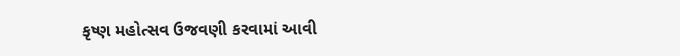કૃષ્ણ મહોત્સવ ઉજવણી કરવામાં આવી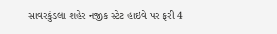સાવરકુંડલા શહેર નજીક સ્ટેટ હાઇવે પર ફરી 4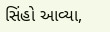સિંહો આવ્યા,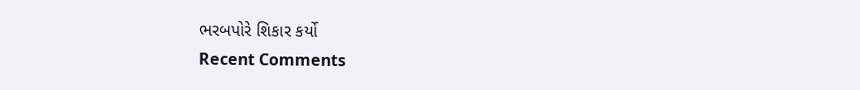ભરબપોરે શિકાર કર્યો
Recent Comments